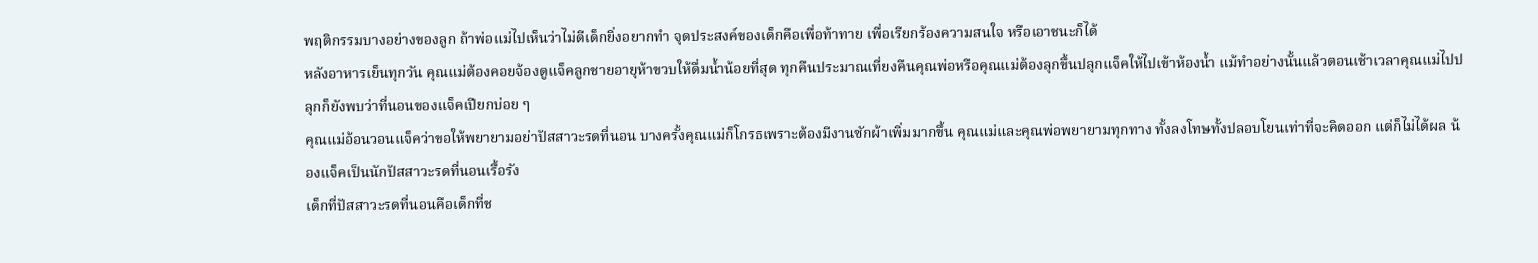พฤติกรรมบางอย่างของลูก ถ้าพ่อแม่ไปเห็นว่าไม่ดีเด็กยิ่งอยากทำ จุดประสงค์ของเด็กคือเพื่อท้าทาย เพื่อเรียกร้องความสนใจ หรือเอาชนะก็ได้
หลังอาหารเย็นทุกวัน คุณแม่ต้องคอยจ้องดูแจ็คลูกชายอายุห้าขวบให้ดื่มน้ำน้อยที่สุด ทุกคืนประมาณเที่ยงคืนคุณพ่อหรือคุณแม่ต้องลุกขึ้นปลุกแจ็คให้ไปเข้าห้องน้ำ แม้ทำอย่างนั้นแล้วตอนเช้าเวลาคุณแม่ไปปลุกก็ยังพบว่าที่นอนของแจ็คเปียกบ่อย ๆ
คุณแม่อ้อนวอนแจ็คว่าขอให้พยายามอย่าปัสสาวะรดที่นอน บางครั้งคุณแม่ก็โกรธเพราะต้องมีงานซักผ้าเพิ่มมากขึ้น คุณแม่และคุณพ่อพยายามทุกทาง ทั้งลงโทษทั้งปลอบโยนเท่าที่จะคิดออก แต่ก็ไม่ได้ผล น้องแจ็คเป็นนักปัสสาวะรดที่นอนเรื้อรัง
เด็กที่ปัสสาวะรดที่นอนคือเด็กที่ช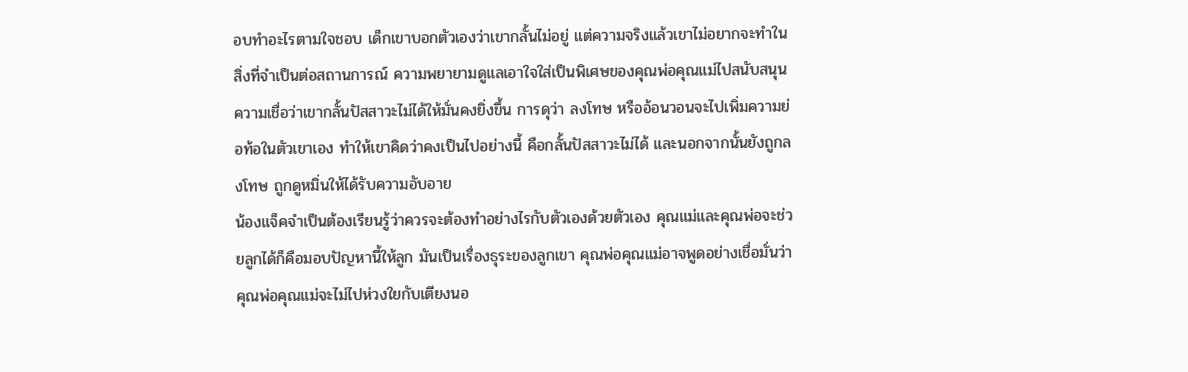อบทำอะไรตามใจชอบ เด็กเขาบอกตัวเองว่าเขากลั้นไม่อยู่ แต่ความจริงแล้วเขาไม่อยากจะทำในสิ่งที่จำเป็นต่อสถานการณ์ ความพยายามดูแลเอาใจใส่เป็นพิเศษของคุณพ่อคุณแม่ไปสนับสนุนความเชื่อว่าเขากลั้นปัสสาวะไม่ได้ให้มั่นคงยิ่งขึ้น การดุว่า ลงโทษ หรืออ้อนวอนจะไปเพิ่มความย่อท้อในตัวเขาเอง ทำให้เขาคิดว่าคงเป็นไปอย่างนี้ คือกลั้นปัสสาวะไม่ได้ และนอกจากนั้นยังถูกลงโทษ ถูกดูหมิ่นให้ได้รับความอับอาย
น้องแจ็คจำเป็นต้องเรียนรู้ว่าควรจะต้องทำอย่างไรกับตัวเองด้วยตัวเอง คุณแม่และคุณพ่อจะช่วยลูกได้ก็คือมอบปัญหานี้ให้ลูก มันเป็นเรื่องธุระของลูกเขา คุณพ่อคุณแม่อาจพูดอย่างเชื่อมั่นว่า คุณพ่อคุณแม่จะไม่ไปห่วงใยกับเตียงนอ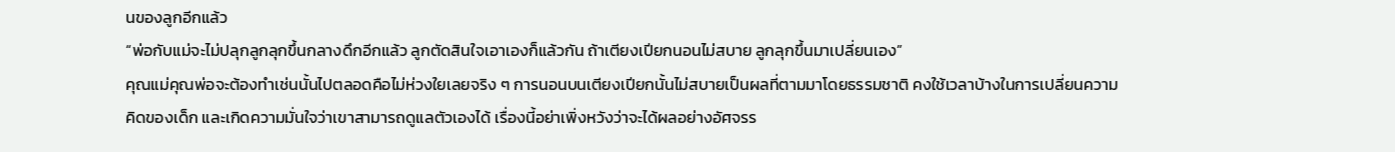นของลูกอีกแล้ว
“พ่อกับแม่จะไม่ปลุกลูกลุกขึ้นกลางดึกอีกแล้ว ลูกตัดสินใจเอาเองก็แล้วกัน ถ้าเตียงเปียกนอนไม่สบาย ลูกลุกขึ้นมาเปลี่ยนเอง”
คุณแม่คุณพ่อจะต้องทำเช่นนั้นไปตลอดคือไม่ห่วงใยเลยจริง ๆ การนอนบนเตียงเปียกนั้นไม่สบายเป็นผลที่ตามมาโดยธรรมชาติ คงใช้เวลาบ้างในการเปลี่ยนความคิดของเด็ก และเกิดความมั่นใจว่าเขาสามารถดูแลตัวเองได้ เรื่องนี้อย่าเพิ่งหวังว่าจะได้ผลอย่างอัศจรร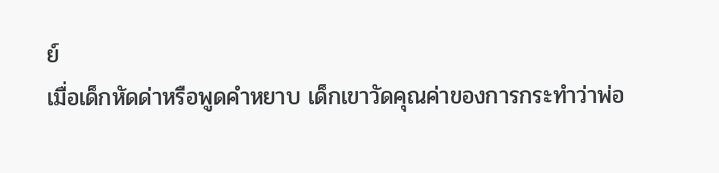ย์
เมื่อเด็กหัดด่าหรือพูดคำหยาบ เด็กเขาวัดคุณค่าของการกระทำว่าพ่อ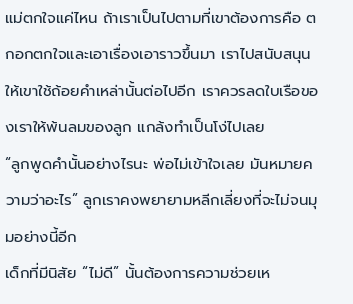แม่ตกใจแค่ไหน ถ้าเราเป็นไปตามที่เขาต้องการคือ ตกอกตกใจและเอาเรื่องเอาราวขึ้นมา เราไปสนับสนุนให้เขาใช้ถ้อยคำเหล่านั้นต่อไปอีก เราควรลดใบเรือของเราให้พ้นลมของลูก แกล้งทำเป็นโง่ไปเลย
“ลูกพูดคำนั้นอย่างไรนะ พ่อไม่เข้าใจเลย มันหมายความว่าอะไร” ลูกเราคงพยายามหลีกเลี่ยงที่จะไม่จนมุมอย่างนี้อีก
เด็กที่มีนิสัย “ไม่ดี” นั้นต้องการความช่วยเห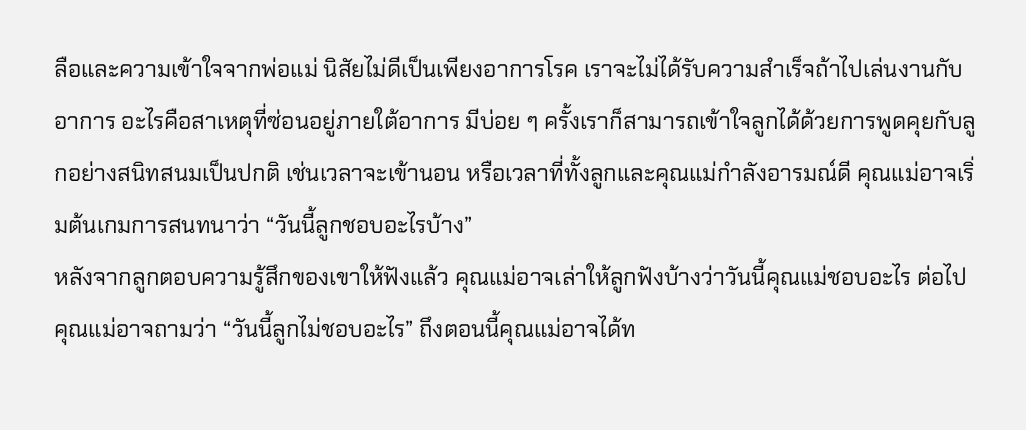ลือและความเข้าใจจากพ่อแม่ นิสัยไม่ดีเป็นเพียงอาการโรค เราจะไม่ได้รับความสำเร็จถ้าไปเล่นงานกับอาการ อะไรคือสาเหตุที่ซ่อนอยู่ภายใต้อาการ มีบ่อย ๆ ครั้งเราก็สามารถเข้าใจลูกได้ด้วยการพูดคุยกับลูกอย่างสนิทสนมเป็นปกติ เช่นเวลาจะเข้านอน หรือเวลาที่ทั้งลูกและคุณแม่กำลังอารมณ์ดี คุณแม่อาจเริ่มต้นเกมการสนทนาว่า “วันนี้ลูกชอบอะไรบ้าง”
หลังจากลูกตอบความรู้สึกของเขาให้ฟังแล้ว คุณแม่อาจเล่าให้ลูกฟังบ้างว่าวันนี้คุณแม่ชอบอะไร ต่อไปคุณแม่อาจถามว่า “วันนี้ลูกไม่ชอบอะไร” ถึงตอนนี้คุณแม่อาจได้ท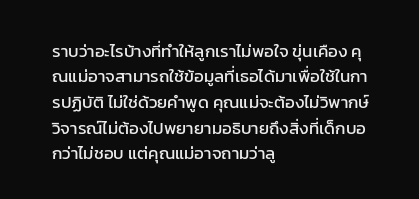ราบว่าอะไรบ้างที่ทำให้ลูกเราไม่พอใจ ขุ่นเคือง คุณแม่อาจสามารถใช้ข้อมูลที่เธอได้มาเพื่อใช้ในการปฏิบัติ ไม่ใช่ด้วยคำพูด คุณแม่จะต้องไม่วิพากษ์วิจารณ์ไม่ต้องไปพยายามอธิบายถึงสิ่งที่เด็กบอกว่าไม่ชอบ แต่คุณแม่อาจถามว่าลู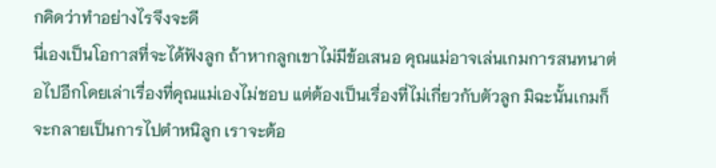กคิดว่าทำอย่างไรจึงจะดี
นี่เองเป็นโอกาสที่จะได้ฟังลูก ถ้าหากลูกเขาไม่มีข้อเสนอ คุณแม่อาจเล่นเกมการสนทนาต่อไปอีกโดยเล่าเรื่องที่คุณแม่เองไม่ชอบ แต่ต้องเป็นเรื่องที่ไม่เกี่ยวกับตัวลูก มิฉะนั้นเกมก็จะกลายเป็นการไปตำหนิลูก เราจะต้อ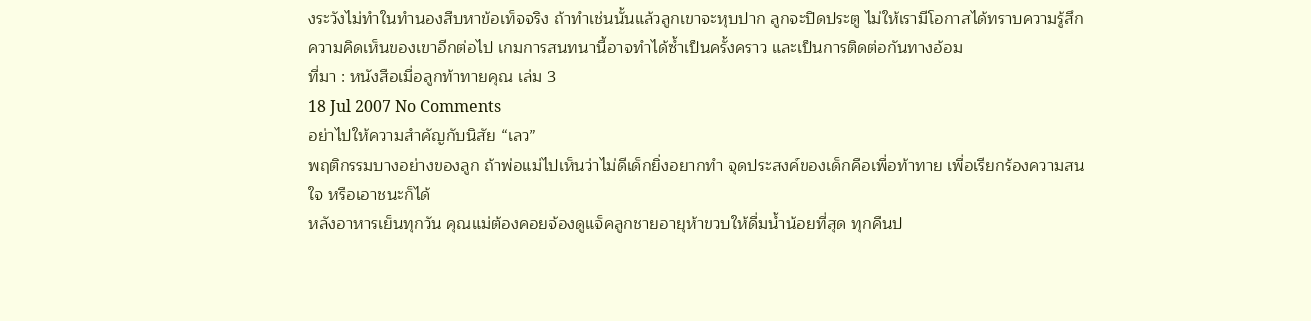งระวังไม่ทำในทำนองสืบหาข้อเท็จจริง ถ้าทำเช่นนั้นแล้วลูกเขาจะหุบปาก ลูกจะปิดประตู ไม่ให้เรามีโอกาสได้ทราบความรู้สึกความคิดเห็นของเขาอีกต่อไป เกมการสนทนานี้อาจทำได้ซ้ำเป็นครั้งคราว และเป็นการติดต่อกันทางอ้อม
ที่มา : หนังสือเมื่อลูกท้าทายคุณ เล่ม 3
18 Jul 2007 No Comments
อย่าไปให้ความสำคัญกับนิสัย “เลว”
พฤติกรรมบางอย่างของลูก ถ้าพ่อแม่ไปเห็นว่าไม่ดีเด็กยิ่งอยากทำ จุดประสงค์ของเด็กคือเพื่อท้าทาย เพื่อเรียกร้องความสนใจ หรือเอาชนะก็ได้
หลังอาหารเย็นทุกวัน คุณแม่ต้องคอยจ้องดูแจ็คลูกชายอายุห้าขวบให้ดื่มน้ำน้อยที่สุด ทุกคืนป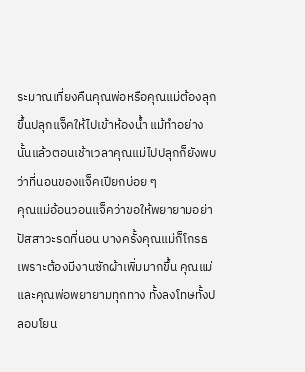ระมาณเที่ยงคืนคุณพ่อหรือคุณแม่ต้องลุกขึ้นปลุกแจ็คให้ไปเข้าห้องน้ำ แม้ทำอย่างนั้นแล้วตอนเช้าเวลาคุณแม่ไปปลุกก็ยังพบว่าที่นอนของแจ็คเปียกบ่อย ๆ
คุณแม่อ้อนวอนแจ็คว่าขอให้พยายามอย่าปัสสาวะรดที่นอน บางครั้งคุณแม่ก็โกรธเพราะต้องมีงานซักผ้าเพิ่มมากขึ้น คุณแม่และคุณพ่อพยายามทุกทาง ทั้งลงโทษทั้งปลอบโยน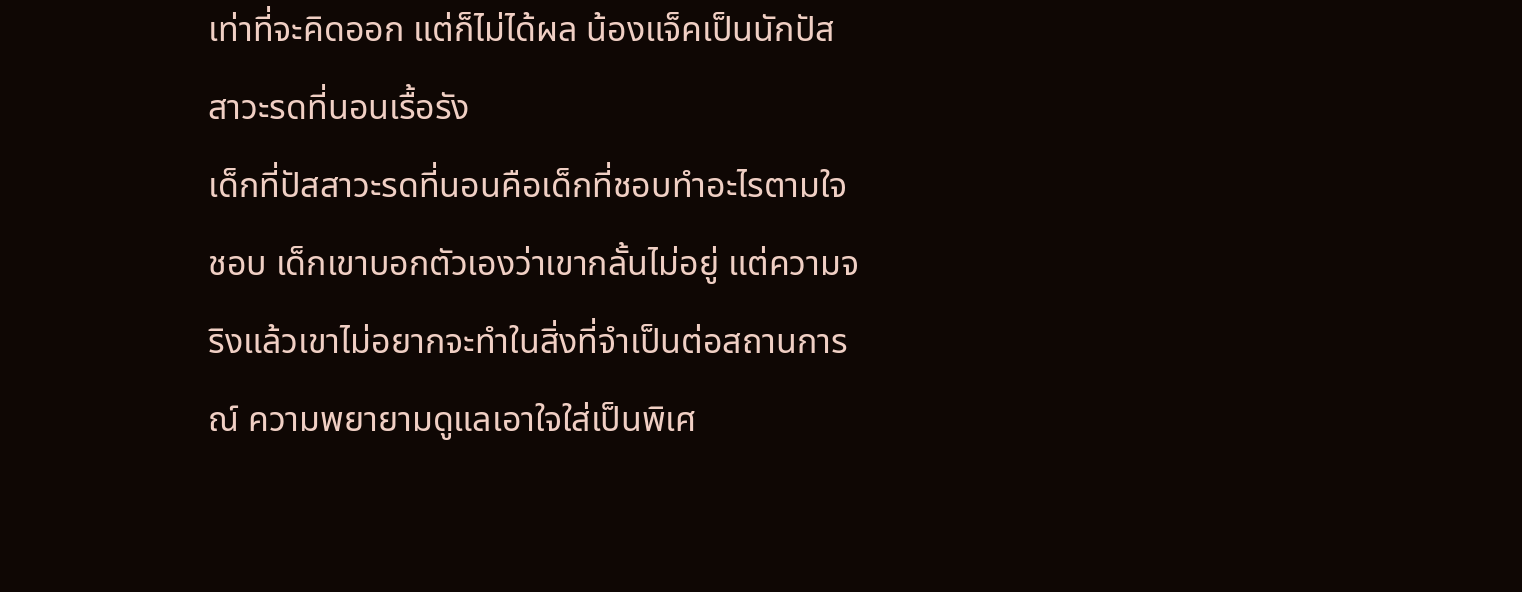เท่าที่จะคิดออก แต่ก็ไม่ได้ผล น้องแจ็คเป็นนักปัสสาวะรดที่นอนเรื้อรัง
เด็กที่ปัสสาวะรดที่นอนคือเด็กที่ชอบทำอะไรตามใจชอบ เด็กเขาบอกตัวเองว่าเขากลั้นไม่อยู่ แต่ความจริงแล้วเขาไม่อยากจะทำในสิ่งที่จำเป็นต่อสถานการณ์ ความพยายามดูแลเอาใจใส่เป็นพิเศ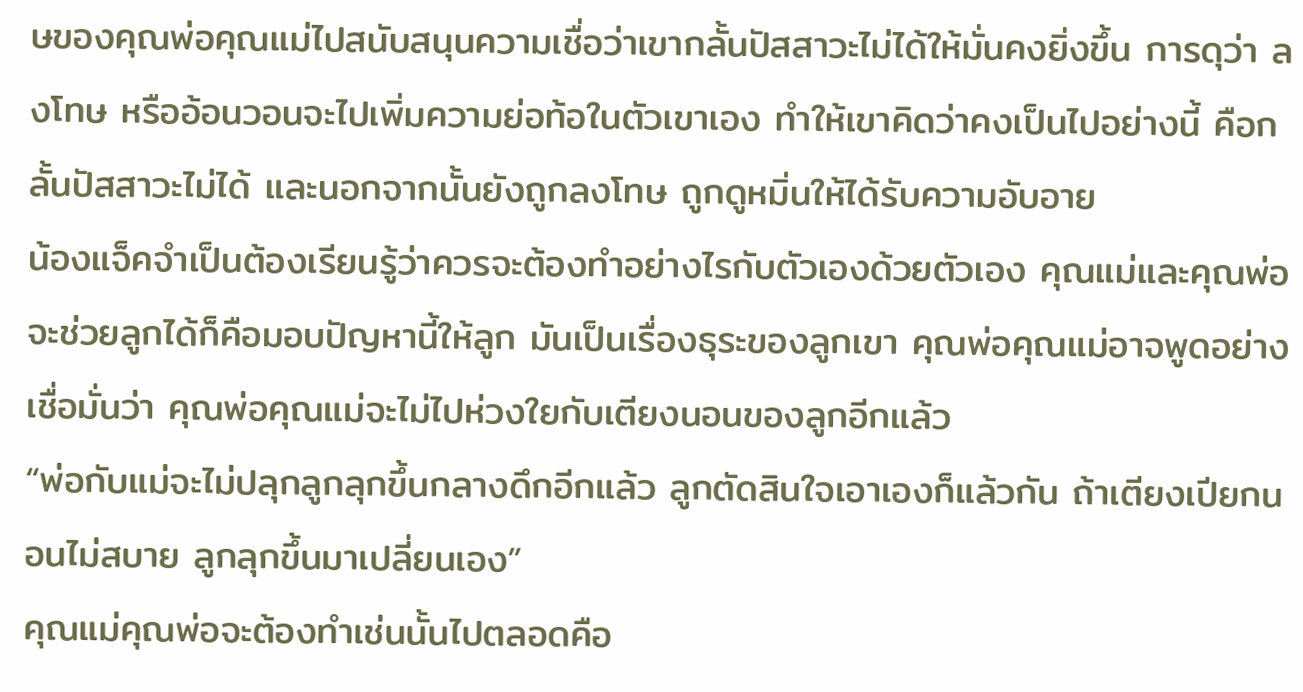ษของคุณพ่อคุณแม่ไปสนับสนุนความเชื่อว่าเขากลั้นปัสสาวะไม่ได้ให้มั่นคงยิ่งขึ้น การดุว่า ลงโทษ หรืออ้อนวอนจะไปเพิ่มความย่อท้อในตัวเขาเอง ทำให้เขาคิดว่าคงเป็นไปอย่างนี้ คือกลั้นปัสสาวะไม่ได้ และนอกจากนั้นยังถูกลงโทษ ถูกดูหมิ่นให้ได้รับความอับอาย
น้องแจ็คจำเป็นต้องเรียนรู้ว่าควรจะต้องทำอย่างไรกับตัวเองด้วยตัวเอง คุณแม่และคุณพ่อจะช่วยลูกได้ก็คือมอบปัญหานี้ให้ลูก มันเป็นเรื่องธุระของลูกเขา คุณพ่อคุณแม่อาจพูดอย่างเชื่อมั่นว่า คุณพ่อคุณแม่จะไม่ไปห่วงใยกับเตียงนอนของลูกอีกแล้ว
“พ่อกับแม่จะไม่ปลุกลูกลุกขึ้นกลางดึกอีกแล้ว ลูกตัดสินใจเอาเองก็แล้วกัน ถ้าเตียงเปียกนอนไม่สบาย ลูกลุกขึ้นมาเปลี่ยนเอง”
คุณแม่คุณพ่อจะต้องทำเช่นนั้นไปตลอดคือ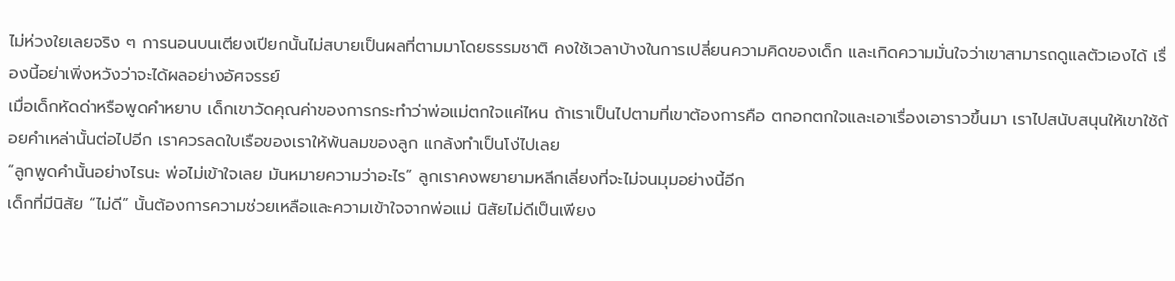ไม่ห่วงใยเลยจริง ๆ การนอนบนเตียงเปียกนั้นไม่สบายเป็นผลที่ตามมาโดยธรรมชาติ คงใช้เวลาบ้างในการเปลี่ยนความคิดของเด็ก และเกิดความมั่นใจว่าเขาสามารถดูแลตัวเองได้ เรื่องนี้อย่าเพิ่งหวังว่าจะได้ผลอย่างอัศจรรย์
เมื่อเด็กหัดด่าหรือพูดคำหยาบ เด็กเขาวัดคุณค่าของการกระทำว่าพ่อแม่ตกใจแค่ไหน ถ้าเราเป็นไปตามที่เขาต้องการคือ ตกอกตกใจและเอาเรื่องเอาราวขึ้นมา เราไปสนับสนุนให้เขาใช้ถ้อยคำเหล่านั้นต่อไปอีก เราควรลดใบเรือของเราให้พ้นลมของลูก แกล้งทำเป็นโง่ไปเลย
“ลูกพูดคำนั้นอย่างไรนะ พ่อไม่เข้าใจเลย มันหมายความว่าอะไร” ลูกเราคงพยายามหลีกเลี่ยงที่จะไม่จนมุมอย่างนี้อีก
เด็กที่มีนิสัย “ไม่ดี” นั้นต้องการความช่วยเหลือและความเข้าใจจากพ่อแม่ นิสัยไม่ดีเป็นเพียง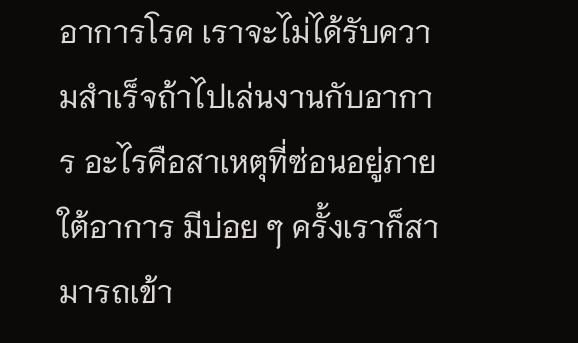อาการโรค เราจะไม่ได้รับความสำเร็จถ้าไปเล่นงานกับอาการ อะไรคือสาเหตุที่ซ่อนอยู่ภายใต้อาการ มีบ่อย ๆ ครั้งเราก็สามารถเข้า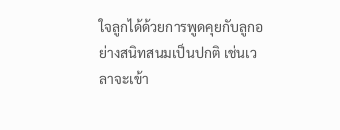ใจลูกได้ด้วยการพูดคุยกับลูกอย่างสนิทสนมเป็นปกติ เช่นเวลาจะเข้า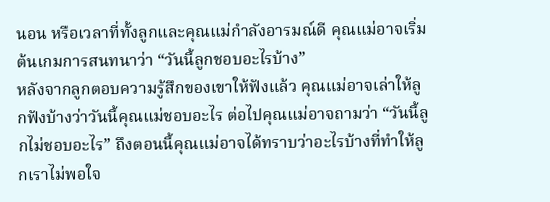นอน หรือเวลาที่ทั้งลูกและคุณแม่กำลังอารมณ์ดี คุณแม่อาจเริ่มต้นเกมการสนทนาว่า “วันนี้ลูกชอบอะไรบ้าง”
หลังจากลูกตอบความรู้สึกของเขาให้ฟังแล้ว คุณแม่อาจเล่าให้ลูกฟังบ้างว่าวันนี้คุณแม่ชอบอะไร ต่อไปคุณแม่อาจถามว่า “วันนี้ลูกไม่ชอบอะไร” ถึงตอนนี้คุณแม่อาจได้ทราบว่าอะไรบ้างที่ทำให้ลูกเราไม่พอใจ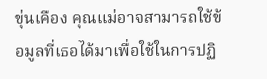ขุ่นเคือง คุณแม่อาจสามารถใช้ข้อมูลที่เธอได้มาเพื่อใช้ในการปฏิ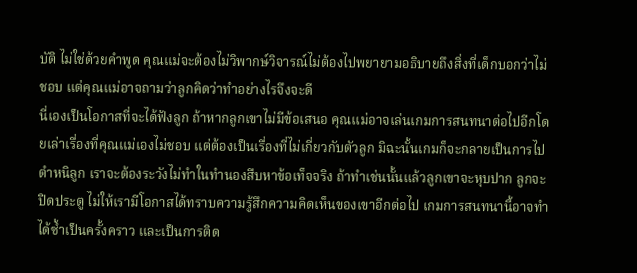บัติ ไม่ใช่ด้วยคำพูด คุณแม่จะต้องไม่วิพากษ์วิจารณ์ไม่ต้องไปพยายามอธิบายถึงสิ่งที่เด็กบอกว่าไม่ชอบ แต่คุณแม่อาจถามว่าลูกคิดว่าทำอย่างไรจึงจะดี
นี่เองเป็นโอกาสที่จะได้ฟังลูก ถ้าหากลูกเขาไม่มีข้อเสนอ คุณแม่อาจเล่นเกมการสนทนาต่อไปอีกโดยเล่าเรื่องที่คุณแม่เองไม่ชอบ แต่ต้องเป็นเรื่องที่ไม่เกี่ยวกับตัวลูก มิฉะนั้นเกมก็จะกลายเป็นการไปตำหนิลูก เราจะต้องระวังไม่ทำในทำนองสืบหาข้อเท็จจริง ถ้าทำเช่นนั้นแล้วลูกเขาจะหุบปาก ลูกจะปิดประตู ไม่ให้เรามีโอกาสได้ทราบความรู้สึกความคิดเห็นของเขาอีกต่อไป เกมการสนทนานี้อาจทำได้ซ้ำเป็นครั้งคราว และเป็นการติด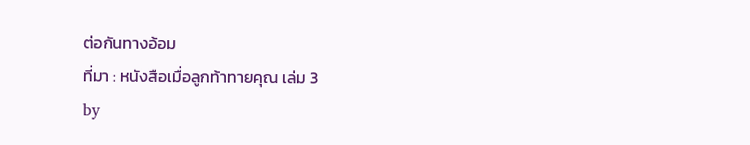ต่อกันทางอ้อม
ที่มา : หนังสือเมื่อลูกท้าทายคุณ เล่ม 3
by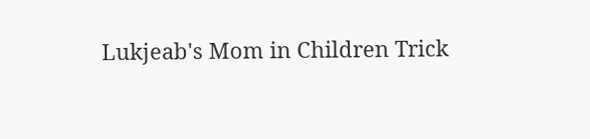Lukjeab's Mom in Children Trick